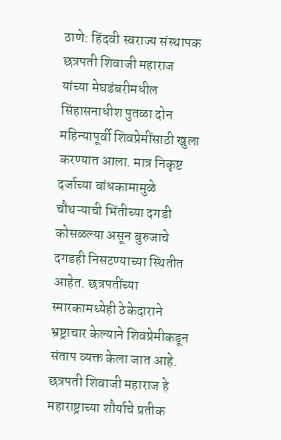ठाणे: हिंदवी स्वराज्य संस्थापक छत्रपती शिवाजी महाराज यांच्या मेघडंबरीमधील सिंहासनाधीश पुतळा दोन महिन्यापूर्वी शिवप्रेमींसाठी खुला करण्यात आला. मात्र निकृष्ट दर्जाच्या बांधकामामुळे चौथऱ्याची भिंतीच्या दगडी कोसळल्या असून बुरुजाचे दगडही निसटण्याच्या स्थितीत आहेत. छत्रपतींच्या स्मारकामध्येही ठेकेदाराने भ्रष्ट्राचार केल्याने शिवप्रेमीकडून संताप व्यक्त केला जात आहे.
छत्रपती शिवाजी महाराज हे महाराष्ट्राच्या शौर्याचे प्रतीक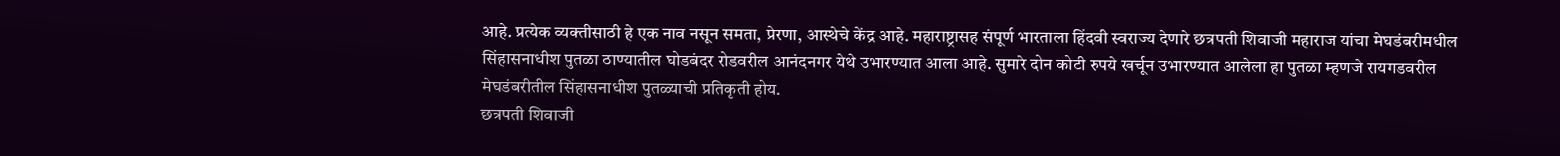आहे. प्रत्येक व्यक्तीसाठी हे एक नाव नसून समता, प्रेरणा, आस्थेचे केंद्र आहे. महाराष्ट्रासह संपूर्ण भारताला हिंदवी स्वराज्य देणारे छत्रपती शिवाजी महाराज यांचा मेघडंबरीमधील सिंहासनाधीश पुतळा ठाण्यातील घोडबंदर रोडवरील आनंदनगर येथे उभारण्यात आला आहे. सुमारे दोन कोटी रुपये खर्चून उभारण्यात आलेला हा पुतळा म्हणजे रायगडवरील मेघडंबरीतील सिंहासनाधीश पुतळ्याची प्रतिकृती होय.
छत्रपती शिवाजी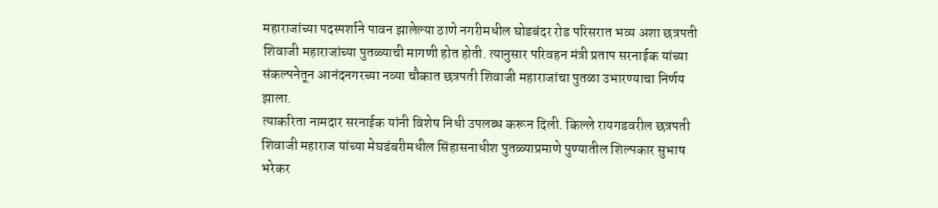महाराजांच्या पदस्पर्शाने पावन झालेल्या ठाणे नगरीमधील घोडबंदर रोड परिसरात भव्य अशा छत्रपती शिवाजी महाराजांच्या पुतळ्याची मागणी होत होती. त्यानुसार परिवहन मंत्री प्रताप सरनाईक यांच्या संकल्पनेतून आनंदनगरच्या नव्या चौकात छत्रपती शिवाजी महाराजांचा पुतळा उभारण्याचा निर्णय झाला.
त्याकरिता नामदार सरनाईक यांनी विशेष निधी उपलब्ध करून दिली. किल्ले रायगडवरील छत्रपती शिवाजी महाराज यांच्या मेघडंबरीमधील सिंहासनाधीश पुतळ्याप्रमाणे पुण्यातील शिल्पकार सुभाष भरेकर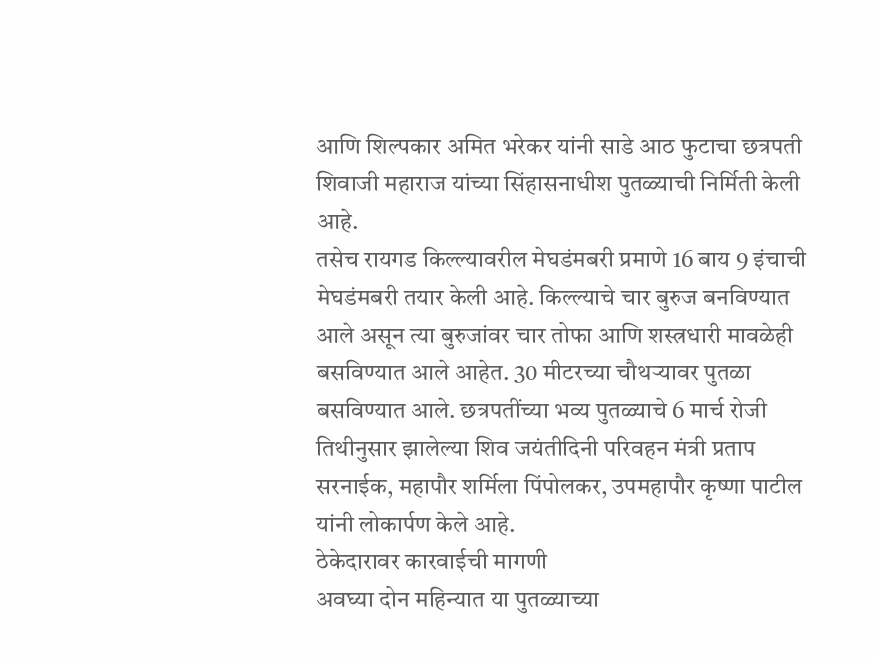आणि शिल्पकार अमित भरेकर यांनी साडे आठ फुटाचा छत्रपती शिवाजी महाराज यांच्या सिंहासनाधीश पुतळ्याची निर्मिती केली आहे.
तसेच रायगड किल्ल्यावरील मेघडंमबरी प्रमाणे 16 बाय 9 इंचाची मेघडंमबरी तयार केली आहे. किल्ल्याचे चार बुरुज बनविण्यात आले असून त्या बुरुजांवर चार तोफा आणि शस्त्रधारी मावळेही बसविण्यात आले आहेत. 30 मीटरच्या चौथऱ्यावर पुतळा बसविण्यात आले. छत्रपतींच्या भव्य पुतळ्याचे 6 मार्च रोजी तिथीनुसार झालेल्या शिव जयंतीदिनी परिवहन मंत्री प्रताप सरनाईक, महापौर शर्मिला पिंपोलकर, उपमहापौर कृष्णा पाटील यांनी लोकार्पण केले आहे.
ठेकेदारावर कारवाईची मागणी
अवघ्या दोन महिन्यात या पुतळ्याच्या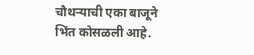चौथऱ्याची एका बाजूने भिंत कोसळली आहे.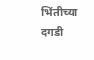भिंतीच्या दगडी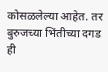कोसळलेल्या आहेत. तर बुरुजच्या भिंतीच्या दगड ही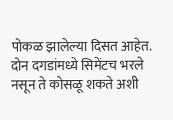पोकळ झालेल्या दिसत आहेत. दोन दगडांमध्ये सिमेंटच भरले नसून ते कोसळू शकते अशी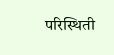परिस्थिती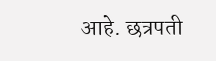आहे. छत्रपती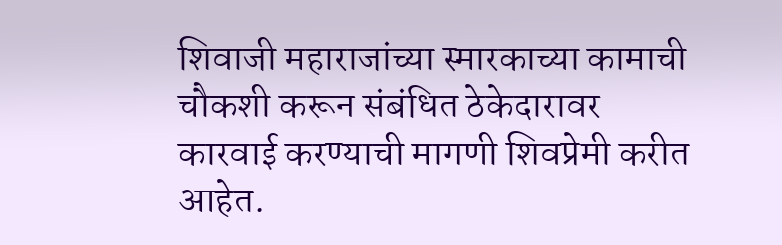शिवाजी महाराजांच्या स्मारकाच्या कामाची चौकशी करून संबंधित ठेकेदारावर कारवाई करण्याची मागणी शिवप्रेमी करीत आहेत.